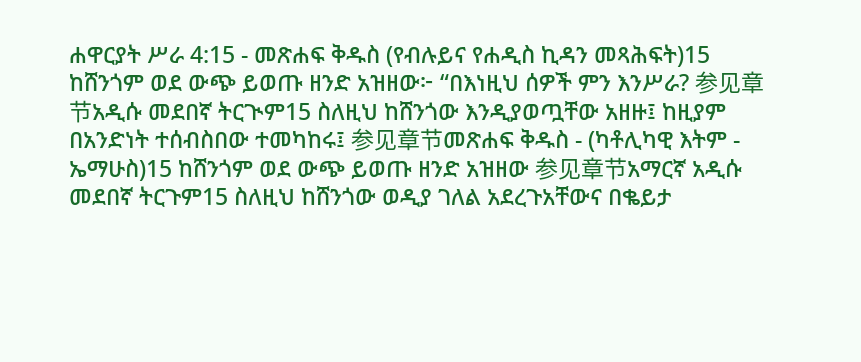ሐዋርያት ሥራ 4:15 - መጽሐፍ ቅዱስ (የብሉይና የሐዲስ ኪዳን መጻሕፍት)15 ከሸንጎም ወደ ውጭ ይወጡ ዘንድ አዝዘው፦ “በእነዚህ ሰዎች ምን እንሥራ? 参见章节አዲሱ መደበኛ ትርጒም15 ስለዚህ ከሸንጎው እንዲያወጧቸው አዘዙ፤ ከዚያም በአንድነት ተሰብስበው ተመካከሩ፤ 参见章节መጽሐፍ ቅዱስ - (ካቶሊካዊ እትም - ኤማሁስ)15 ከሸንጎም ወደ ውጭ ይወጡ ዘንድ አዝዘው 参见章节አማርኛ አዲሱ መደበኛ ትርጉም15 ስለዚህ ከሸንጎው ወዲያ ገለል አደረጉአቸውና በቈይታ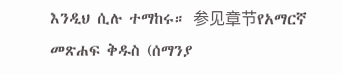እንዲህ ሲሉ ተማከሩ። 参见章节የአማርኛ መጽሐፍ ቅዱስ (ሰማንያ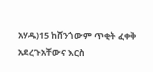አሃዱ)15 ከሸንጎውም ጥቂት ፈቀቅ አደረጉአቸውና እርስ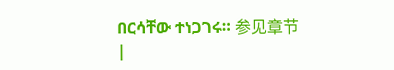በርሳቸው ተነጋገሩ። 参见章节 |